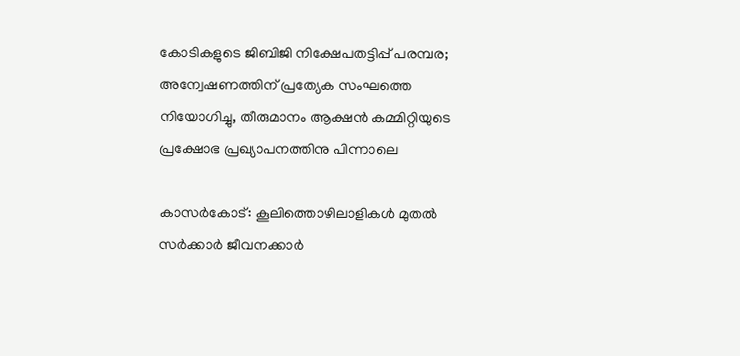കോടികളുടെ ജിബിജി നിക്ഷേപതട്ടിപ്പ് പരമ്പര; അന്വേഷണത്തിന് പ്രത്യേക സംഘത്തെ നിയോഗിച്ചു, തീരുമാനം ആക്ഷന്‍ കമ്മിറ്റിയുടെ പ്രക്ഷോഭ പ്രഖ്യാപനത്തിനു പിന്നാലെ

കാസര്‍കോട്: കൂലിത്തൊഴിലാളികള്‍ മുതല്‍ സര്‍ക്കാര്‍ ജീവനക്കാര്‍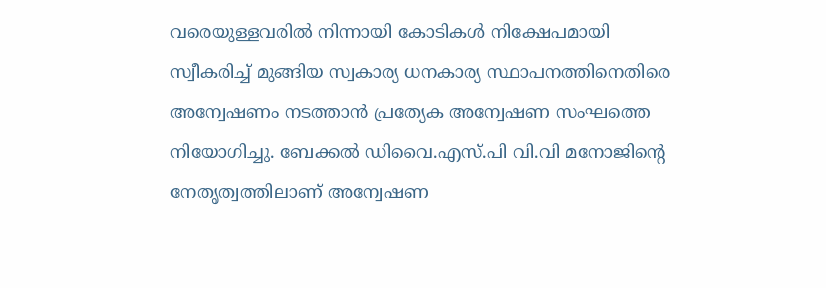വരെയുള്ളവരില്‍ നിന്നായി കോടികള്‍ നിക്ഷേപമായി സ്വീകരിച്ച് മുങ്ങിയ സ്വകാര്യ ധനകാര്യ സ്ഥാപനത്തിനെതിരെ അന്വേഷണം നടത്താന്‍ പ്രത്യേക അന്വേഷണ സംഘത്തെ നിയോഗിച്ചു. ബേക്കല്‍ ഡിവൈ.എസ്.പി വി.വി മനോജിന്റെ നേതൃത്വത്തിലാണ് അന്വേഷണ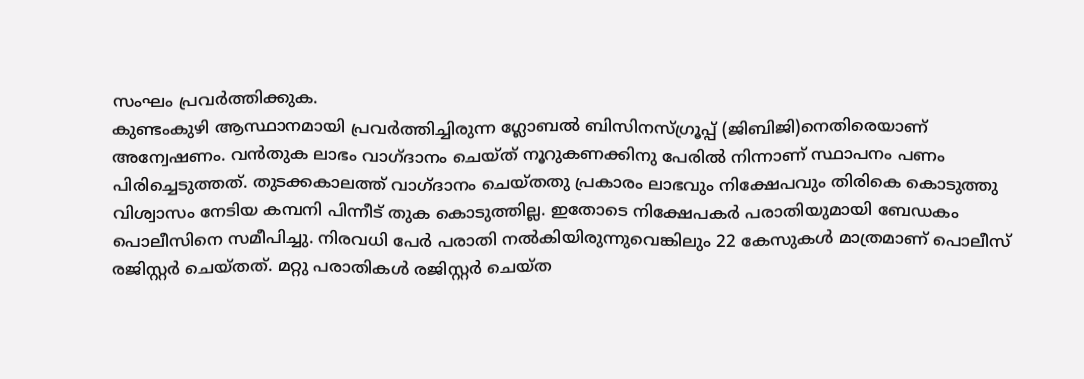സംഘം പ്രവര്‍ത്തിക്കുക.
കുണ്ടംകുഴി ആസ്ഥാനമായി പ്രവര്‍ത്തിച്ചിരുന്ന ഗ്ലോബല്‍ ബിസിനസ്ഗ്രൂപ്പ് (ജിബിജി)നെതിരെയാണ് അന്വേഷണം. വന്‍തുക ലാഭം വാഗ്ദാനം ചെയ്ത് നൂറുകണക്കിനു പേരില്‍ നിന്നാണ് സ്ഥാപനം പണം പിരിച്ചെടുത്തത്. തുടക്കകാലത്ത് വാഗ്ദാനം ചെയ്തതു പ്രകാരം ലാഭവും നിക്ഷേപവും തിരികെ കൊടുത്തു വിശ്വാസം നേടിയ കമ്പനി പിന്നീട് തുക കൊടുത്തില്ല. ഇതോടെ നിക്ഷേപകര്‍ പരാതിയുമായി ബേഡകം പൊലീസിനെ സമീപിച്ചു. നിരവധി പേര്‍ പരാതി നല്‍കിയിരുന്നുവെങ്കിലും 22 കേസുകള്‍ മാത്രമാണ് പൊലീസ് രജിസ്റ്റര്‍ ചെയ്തത്. മറ്റു പരാതികള്‍ രജിസ്റ്റര്‍ ചെയ്ത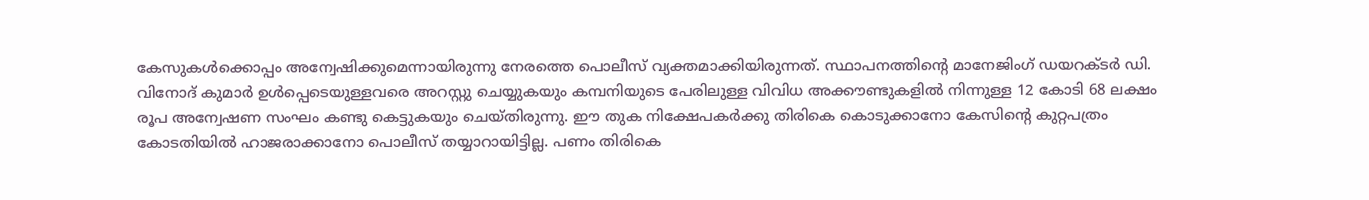കേസുകള്‍ക്കൊപ്പം അന്വേഷിക്കുമെന്നായിരുന്നു നേരത്തെ പൊലീസ് വ്യക്തമാക്കിയിരുന്നത്. സ്ഥാപനത്തിന്റെ മാനേജിംഗ് ഡയറക്ടര്‍ ഡി. വിനോദ് കുമാര്‍ ഉള്‍പ്പെടെയുള്ളവരെ അറസ്റ്റു ചെയ്യുകയും കമ്പനിയുടെ പേരിലുള്ള വിവിധ അക്കൗണ്ടുകളില്‍ നിന്നുള്ള 12 കോടി 68 ലക്ഷം രൂപ അന്വേഷണ സംഘം കണ്ടു കെട്ടുകയും ചെയ്തിരുന്നു. ഈ തുക നിക്ഷേപകര്‍ക്കു തിരികെ കൊടുക്കാനോ കേസിന്റെ കുറ്റപത്രം കോടതിയില്‍ ഹാജരാക്കാനോ പൊലീസ് തയ്യാറായിട്ടില്ല. പണം തിരികെ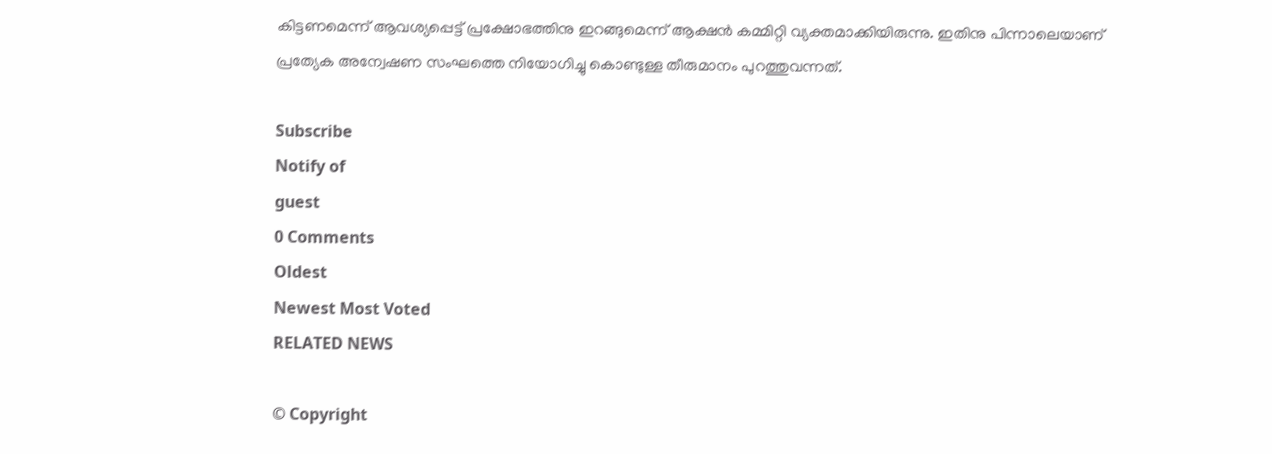കിട്ടണമെന്ന് ആവശ്യപ്പെട്ട് പ്രക്ഷോഭത്തിനു ഇറങ്ങുമെന്ന് ആക്ഷന്‍ കമ്മിറ്റി വ്യക്തമാക്കിയിരുന്നു. ഇതിനു പിന്നാലെയാണ് പ്രത്യേക അന്വേഷണ സംഘത്തെ നിയോഗിച്ചു കൊണ്ടുള്ള തീരുമാനം പുറത്തുവന്നത്.

Subscribe
Notify of
guest
0 Comments
Oldest
Newest Most Voted
RELATED NEWS

© Copyright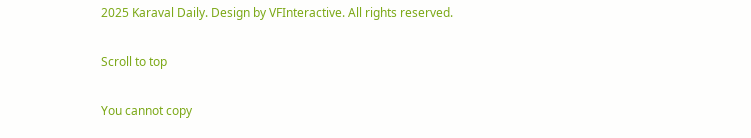2025 Karaval Daily. Design by VFInteractive. All rights reserved.

Scroll to top

You cannot copy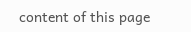content of this page